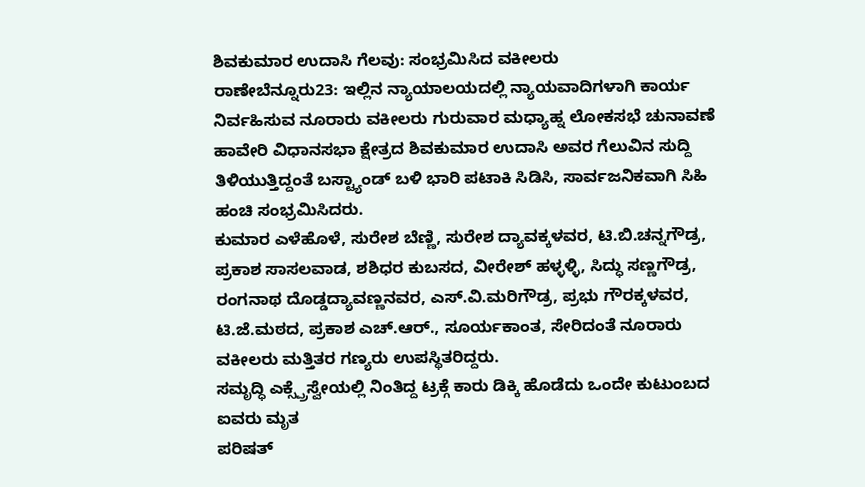ಶಿವಕುಮಾರ ಉದಾಸಿ ಗೆಲವು: ಸಂಭ್ರಮಿಸಿದ ವಕೀಲರು
ರಾಣೇಬೆನ್ನೂರು23: ಇಲ್ಲಿನ ನ್ಯಾಯಾಲಯದಲ್ಲಿ ನ್ಯಾಯವಾದಿಗಳಾಗಿ ಕಾರ್ಯ ನಿರ್ವಹಿಸುವ ನೂರಾರು ವಕೀಲರು ಗುರುವಾರ ಮಧ್ಯಾಹ್ನ ಲೋಕಸಭೆ ಚುನಾವಣೆ ಹಾವೇರಿ ವಿಧಾನಸಭಾ ಕ್ಷೇತ್ರದ ಶಿವಕುಮಾರ ಉದಾಸಿ ಅವರ ಗೆಲುವಿನ ಸುದ್ದಿ ತಿಳಿಯುತ್ತಿದ್ದಂತೆ ಬಸ್ಟ್ಯಾಂಡ್ ಬಳಿ ಭಾರಿ ಪಟಾಕಿ ಸಿಡಿಸಿ, ಸಾರ್ವಜನಿಕವಾಗಿ ಸಿಹಿ ಹಂಚಿ ಸಂಭ್ರಮಿಸಿದರು.
ಕುಮಾರ ಎಳೆಹೊಳೆ, ಸುರೇಶ ಬೆಣ್ಣಿ, ಸುರೇಶ ದ್ಯಾವಕ್ಕಳವರ, ಟಿ.ಬಿ.ಚನ್ನಗೌಡ್ರ, ಪ್ರಕಾಶ ಸಾಸಲವಾಡ, ಶಶಿಧರ ಕುಬಸದ, ವೀರೇಶ್ ಹಳ್ಳಳ್ಳಿ, ಸಿದ್ಧು ಸಣ್ಣಗೌಡ್ರ, ರಂಗನಾಥ ದೊಡ್ಡದ್ಯಾವಣ್ಣನವರ, ಎಸ್.ವಿ.ಮರಿಗೌಡ್ರ, ಪ್ರಭು ಗೌರಕ್ಕಳವರ, ಟಿ.ಜೆ.ಮಠದ, ಪ್ರಕಾಶ ಎಚ್.ಆರ್., ಸೂರ್ಯಕಾಂತ, ಸೇರಿದಂತೆ ನೂರಾರು ವಕೀಲರು ಮತ್ತಿತರ ಗಣ್ಯರು ಉಪಸ್ಥಿತರಿದ್ದರು.
ಸಮೃದ್ಧಿ ಎಕ್ಸ್ಪ್ರೆಸ್ವೇಯಲ್ಲಿ ನಿಂತಿದ್ದ ಟ್ರಕ್ಗೆ ಕಾರು ಡಿಕ್ಕಿ ಹೊಡೆದು ಒಂದೇ ಕುಟುಂಬದ ಐವರು ಮೃತ
ಪರಿಷತ್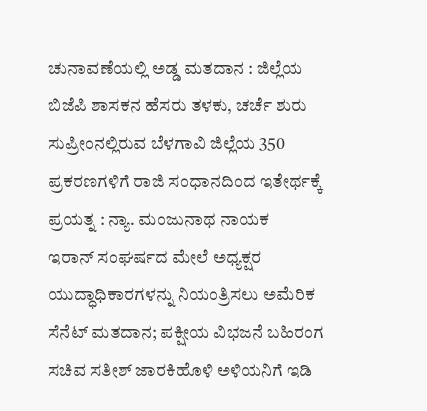ಚುನಾವಣೆಯಲ್ಲಿ ಅಡ್ಡ ಮತದಾನ : ಜಿಲ್ಲೆಯ ಬಿಜೆಪಿ ಶಾಸಕನ ಹೆಸರು ತಳಕು, ಚರ್ಚೆ ಶುರು
ಸುಪ್ರೀಂನಲ್ಲಿರುವ ಬೆಳಗಾವಿ ಜಿಲ್ಲೆಯ 350 ಪ್ರಕರಣಗಳಿಗೆ ರಾಜಿ ಸಂಧಾನದಿಂದ ಇತೇರ್ಥಕ್ಕೆ ಪ್ರಯತ್ನ : ನ್ಯಾ. ಮಂಜುನಾಥ ನಾಯಕ
ಇರಾನ್ ಸಂಘರ್ಷದ ಮೇಲೆ ಅಧ್ಯಕ್ಷರ ಯುದ್ಧಾಧಿಕಾರಗಳನ್ನು ನಿಯಂತ್ರಿಸಲು ಅಮೆರಿಕ ಸೆನೆಟ್ ಮತದಾನ; ಪಕ್ಷೀಯ ವಿಭಜನೆ ಬಹಿರಂಗ
ಸಚಿವ ಸತೀಶ್ ಜಾರಕಿಹೊಳಿ ಅಳಿಯನಿಗೆ ಇಡಿ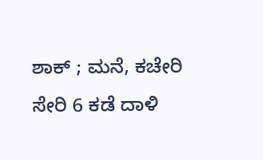ಶಾಕ್ ; ಮನೆ, ಕಚೇರಿ ಸೇರಿ 6 ಕಡೆ ದಾಳಿ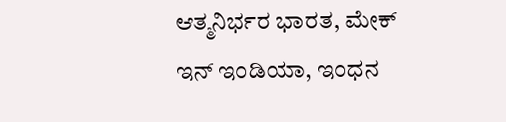ಆತ್ಮನಿರ್ಭರ ಭಾರತ, ಮೇಕ್ ಇನ್ ಇಂಡಿಯಾ, ಇಂಧನ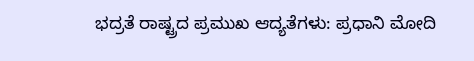ಭದ್ರತೆ ರಾಷ್ಟ್ರದ ಪ್ರಮುಖ ಆದ್ಯತೆಗಳು: ಪ್ರಧಾನಿ ಮೋದಿ